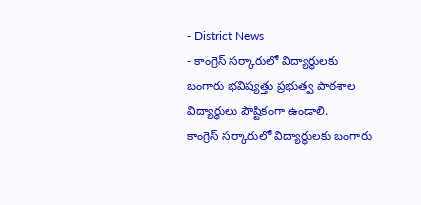- District News
- కాంగ్రెస్ సర్కారులో విద్యార్థులకు బంగారు భవిష్యత్తు ప్రభుత్వ పాఠశాల విద్యార్థులు పౌష్టికంగా ఉండాలి.
కాంగ్రెస్ సర్కారులో విద్యార్థులకు బంగారు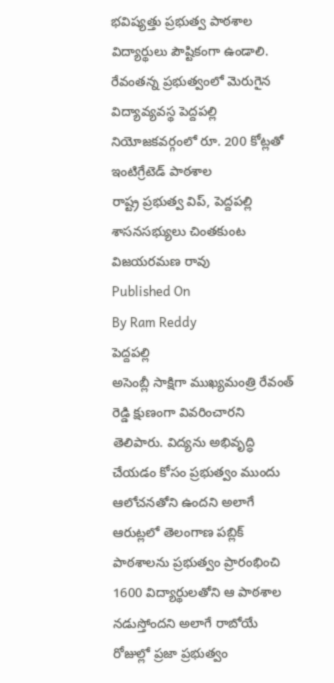భవిష్యత్తు ప్రభుత్వ పాఠశాల విద్యార్థులు పౌష్టికంగా ఉండాలి.
రేవంతన్న ప్రభుత్వంలో మెరుగైన విద్యావ్యవస్థ పెద్దపల్లి నియోజకవర్గంలో రూ. 200 కోట్లతో ఇంటిగ్రేటెడ్ పాఠశాల
రాష్ట్ర ప్రభుత్వ విప్, పెద్దపల్లి శాసనసభ్యులు చింతకుంట విజయరమణ రావు
Published On
By Ram Reddy
పెద్దపల్లి
అసెంబ్లీ సాక్షిగా ముఖ్యమంత్రి రేవంత్ రెడ్డి క్షుణంగా వివరించారని తెలిపారు. విద్యను అభివృద్ధి చేయడం కోసం ప్రభుత్వం ముందు ఆలోచనతోని ఉందని అలాగే ఆరుట్లలో తెలంగాణ పబ్లిక్ పాఠశాలను ప్రభుత్వం ప్రారంభించి 1600 విద్యార్థులతోని ఆ పాఠశాల నడుస్తోందని అలాగే రాబోయే రోజుల్లో ప్రజా ప్రభుత్వం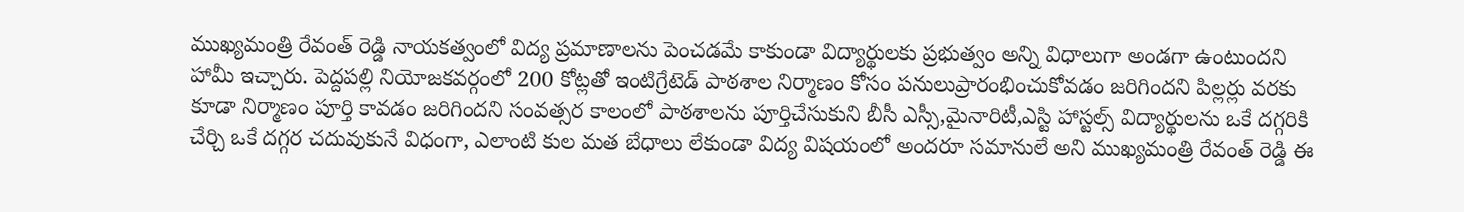ముఖ్యమంత్రి రేవంత్ రెడ్డి నాయకత్వంలో విద్య ప్రమాణాలను పెంచడమే కాకుండా విద్యార్థులకు ప్రభుత్వం అన్ని విధాలుగా అండగా ఉంటుందని హామీ ఇచ్చారు. పెద్దపల్లి నియోజకవర్గంలో 200 కోట్లతో ఇంటిగ్రేటెడ్ పాఠశాల నిర్మాణం కోసం పనులుప్రారంభించుకోవడం జరిగిందని పిల్లర్లు వరకు కూడా నిర్మాణం పూర్తి కావడం జరిగిందని సంవత్సర కాలంలో పాఠశాలను పూర్తిచేసుకుని బీసీ ఎస్సీ,మైనారిటీ,ఎస్టి హాస్టల్స్ విద్యార్థులను ఒకే దగ్గరికి చేర్చి ఒకే దగ్గర చదువుకునే విధంగా, ఎలాంటి కుల మత బేధాలు లేకుండా విద్య విషయంలో అందరూ సమానులే అని ముఖ్యమంత్రి రేవంత్ రెడ్డి ఈ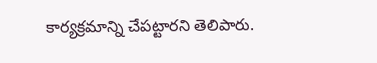కార్యక్రమాన్ని చేపట్టారని తెలిపారు.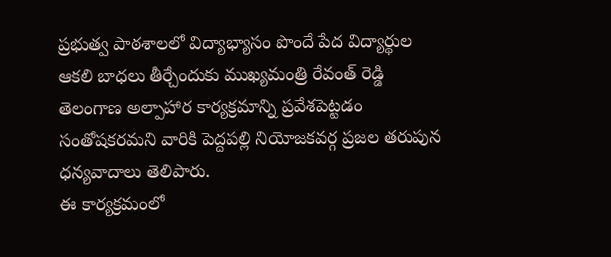ప్రభుత్వ పాఠశాలలో విద్యాభ్యాసం పొందే పేద విద్యార్థుల ఆకలి బాధలు తీర్చేందుకు ముఖ్యమంత్రి రేవంత్ రెడ్డి తెలంగాణ అల్పాహార కార్యక్రమాన్ని ప్రవేశపెట్టడం సంతోషకరమని వారికి పెద్దపల్లి నియోజకవర్గ ప్రజల తరుపున ధన్యవాదాలు తెలిపారు.
ఈ కార్యక్రమంలో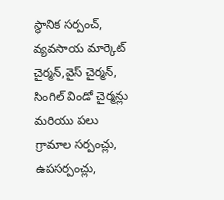స్థానిక సర్పంచ్, వ్యవసాయ మార్కెట్ చైర్మన్,వైస్ చైర్మన్, సింగిల్ విండో చైర్మన్లు మరియు పలు గ్రామాల సర్పంచ్లు, ఉపసర్పంచ్లు,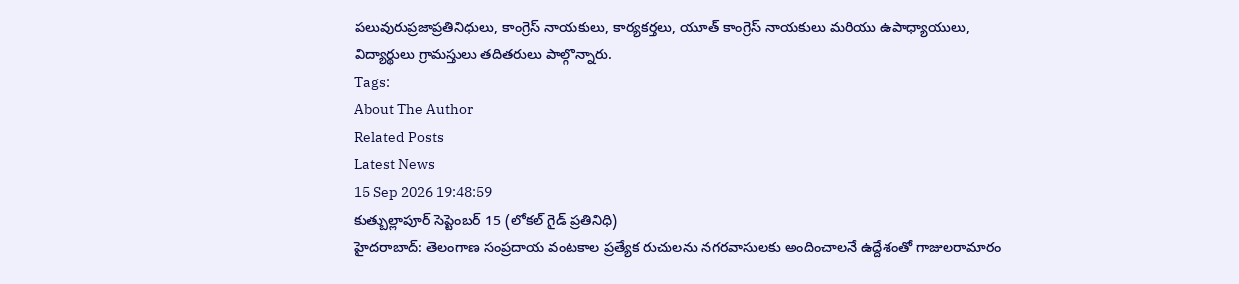పలువురుప్రజాప్రతినిధులు, కాంగ్రెస్ నాయకులు, కార్యకర్తలు, యూత్ కాంగ్రెస్ నాయకులు మరియు ఉపాధ్యాయులు, విద్యార్థులు గ్రామస్తులు తదితరులు పాల్గొన్నారు.
Tags:
About The Author
Related Posts
Latest News
15 Sep 2026 19:48:59
కుత్బుల్లాపూర్ సెప్టెంబర్ 15 (లోకల్ గైడ్ ప్రతినిధి)
హైదరాబాద్: తెలంగాణ సంప్రదాయ వంటకాల ప్రత్యేక రుచులను నగరవాసులకు అందించాలనే ఉద్దేశంతో గాజులరామారం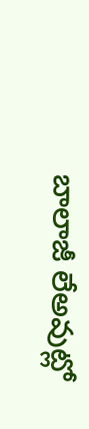బాలాజీ లేఅవుట్లో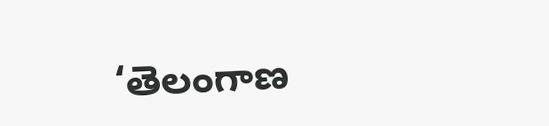‘తెలంగాణ